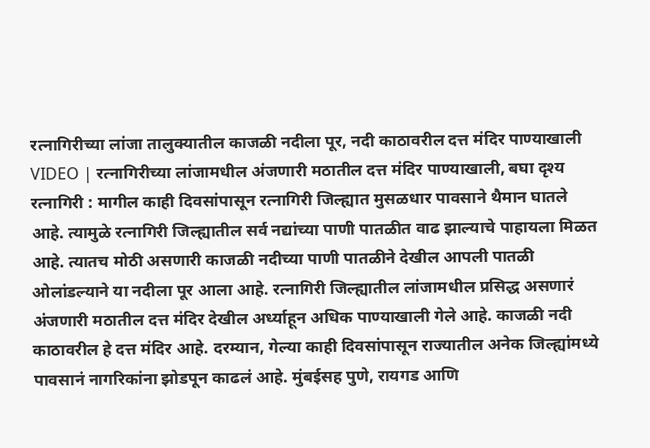रत्नागिरीच्या लांजा तालुक्यातील काजळी नदीला पूर, नदी काठावरील दत्त मंदिर पाण्याखाली
VIDEO | रत्नागिरीच्या लांजामधील अंजणारी मठातील दत्त मंदिर पाण्याखाली, बघा दृश्य
रत्नागिरी : मागील काही दिवसांपासून रत्नागिरी जिल्ह्यात मुसळधार पावसाने थैमान घातले आहे. त्यामुळे रत्नागिरी जिल्ह्यातील सर्व नद्यांच्या पाणी पातळीत वाढ झाल्याचे पाहायला मिळत आहे. त्यातच मोठी असणारी काजळी नदीच्या पाणी पातळीने देखील आपली पातळी ओलांडल्याने या नदीला पूर आला आहे. रत्नागिरी जिल्ह्यातील लांजामधील प्रसिद्ध असणारं अंजणारी मठातील दत्त मंदिर देखील अर्ध्याहून अधिक पाण्याखाली गेले आहे. काजळी नदी काठावरील हे दत्त मंदिर आहे. दरम्यान, गेल्या काही दिवसांपासून राज्यातील अनेक जिल्ह्यांमध्ये पावसानं नागरिकांना झोडपून काढलं आहे. मुंबईसह पुणे, रायगड आणि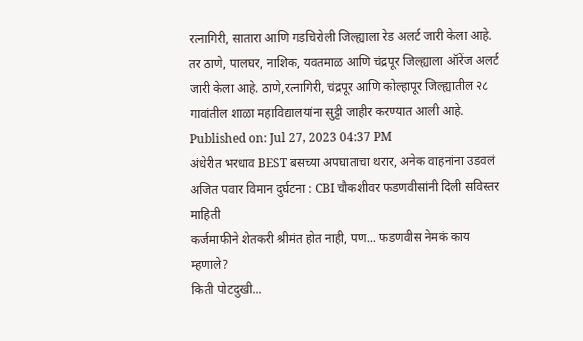रत्नागिरी, सातारा आणि गडचिरोली जिल्ह्याला रेड अलर्ट जारी केला आहे. तर ठाणे, पालघर, नाशिक, यवतमाळ आणि चंद्रपूर जिल्ह्याला ऑरेंज अलर्ट जारी केला आहे. ठाणे,रत्नागिरी, चंद्रपूर आणि कोल्हापूर जिल्ह्यातील २८ गावांतील शाळा महाविद्यालयांना सुट्टी जाहीर करण्यात आली आहे.
Published on: Jul 27, 2023 04:37 PM
अंधेरीत भरधाव BEST बसच्या अपघाताचा थरार, अनेक वाहनांना उडवलं
अजित पवार विमान दुर्घटना : CBI चौकशीवर फडणवीसांनी दिली सविस्तर माहिती
कर्जमाफीने शेतकरी श्रीमंत होत नाही, पण... फडणवीस नेमकं काय म्हणाले?
किती पोटदुखी...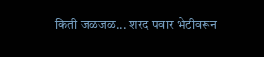किती जळजळ... शरद पवार भेटीवरून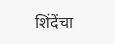शिंदेंचा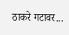ठाकरे गटावर...